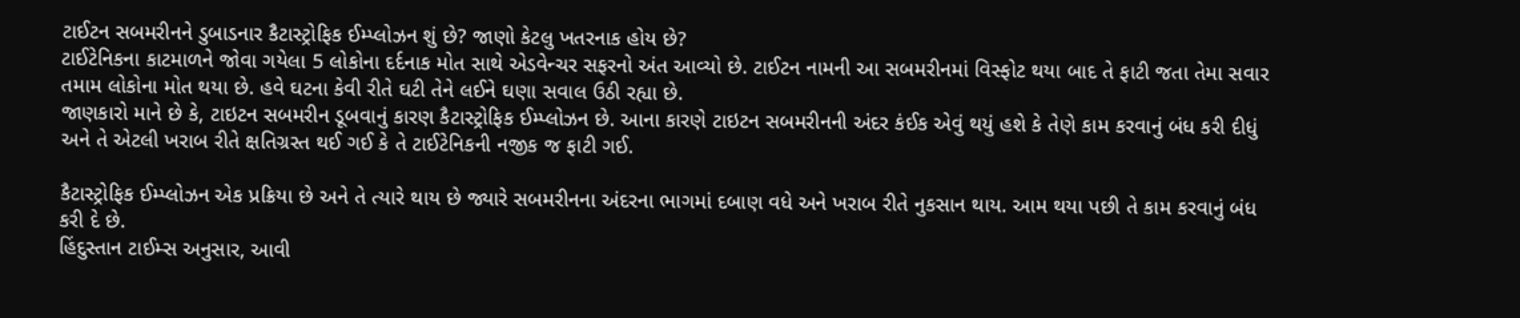ટાઈટન સબમરીનને ડુબાડનાર કૈટાસ્ટ્રોફિક ઈમ્પ્લોઝન શું છે? જાણો કેટલુ ખતરનાક હોય છે?
ટાઈટેનિકના કાટમાળને જોવા ગયેલા 5 લોકોના દર્દનાક મોત સાથે એડવેન્ચર સફરનો અંત આવ્યો છે. ટાઈટન નામની આ સબમરીનમાં વિસ્ફોટ થયા બાદ તે ફાટી જતા તેમા સવાર તમામ લોકોના મોત થયા છે. હવે ઘટના કેવી રીતે ઘટી તેને લઈને ઘણા સવાલ ઉઠી રહ્યા છે.
જાણકારો માને છે કે, ટાઇટન સબમરીન ડૂબવાનું કારણ કૈટાસ્ટ્રોફિક ઈમ્પ્લોઝન છે. આના કારણે ટાઇટન સબમરીનની અંદર કંઈક એવું થયું હશે કે તેણે કામ કરવાનું બંધ કરી દીધું અને તે એટલી ખરાબ રીતે ક્ષતિગ્રસ્ત થઈ ગઈ કે તે ટાઈટેનિકની નજીક જ ફાટી ગઈ.

કૈટાસ્ટ્રોફિક ઈમ્પ્લોઝન એક પ્રક્રિયા છે અને તે ત્યારે થાય છે જ્યારે સબમરીનના અંદરના ભાગમાં દબાણ વધે અને ખરાબ રીતે નુકસાન થાય. આમ થયા પછી તે કામ કરવાનું બંધ કરી દે છે.
હિંદુસ્તાન ટાઈમ્સ અનુસાર, આવી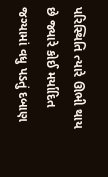પરિસ્થિતિ ત્યારે ઊભી થાય છે જ્યારે કોઈ મર્યાદિત જગ્યામાં વધુ પડતું દબાણ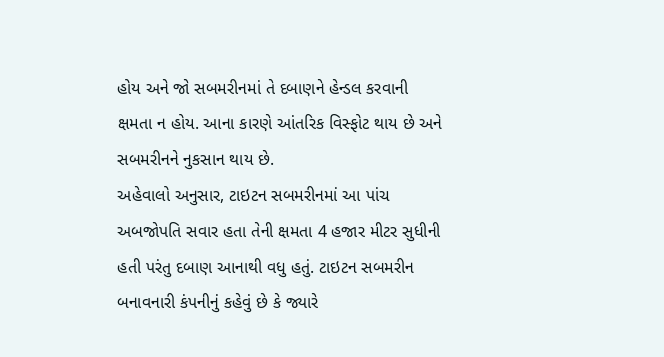હોય અને જો સબમરીનમાં તે દબાણને હેન્ડલ કરવાની ક્ષમતા ન હોય. આના કારણે આંતરિક વિસ્ફોટ થાય છે અને સબમરીનને નુકસાન થાય છે.
અહેવાલો અનુસાર, ટાઇટન સબમરીનમાં આ પાંચ અબજોપતિ સવાર હતા તેની ક્ષમતા 4 હજાર મીટર સુધીની હતી પરંતુ દબાણ આનાથી વધુ હતું. ટાઇટન સબમરીન બનાવનારી કંપનીનું કહેવું છે કે જ્યારે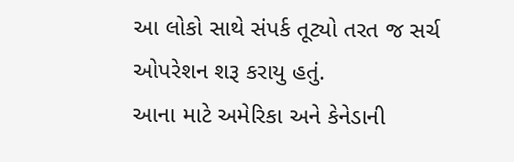આ લોકો સાથે સંપર્ક તૂટ્યો તરત જ સર્ચ ઓપરેશન શરૂ કરાયુ હતું.
આના માટે અમેરિકા અને કેનેડાની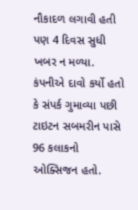નૌકાદળ લગાવી હતી પણ 4 દિવસ સુધી ખબર ન મળ્યા. કંપનીએ દાવો કર્યો હતો કે સંપર્ક ગુમાવ્યા પછી ટાઇટન સબમરીન પાસે 96 કલાકનો ઓક્સિજન હતો.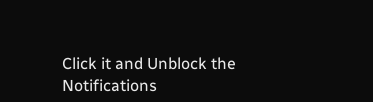Click it and Unblock the Notifications